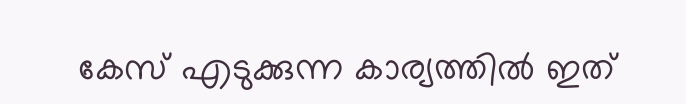കേസ് എടുക്കുന്ന കാര്യത്തിൽ ഇത്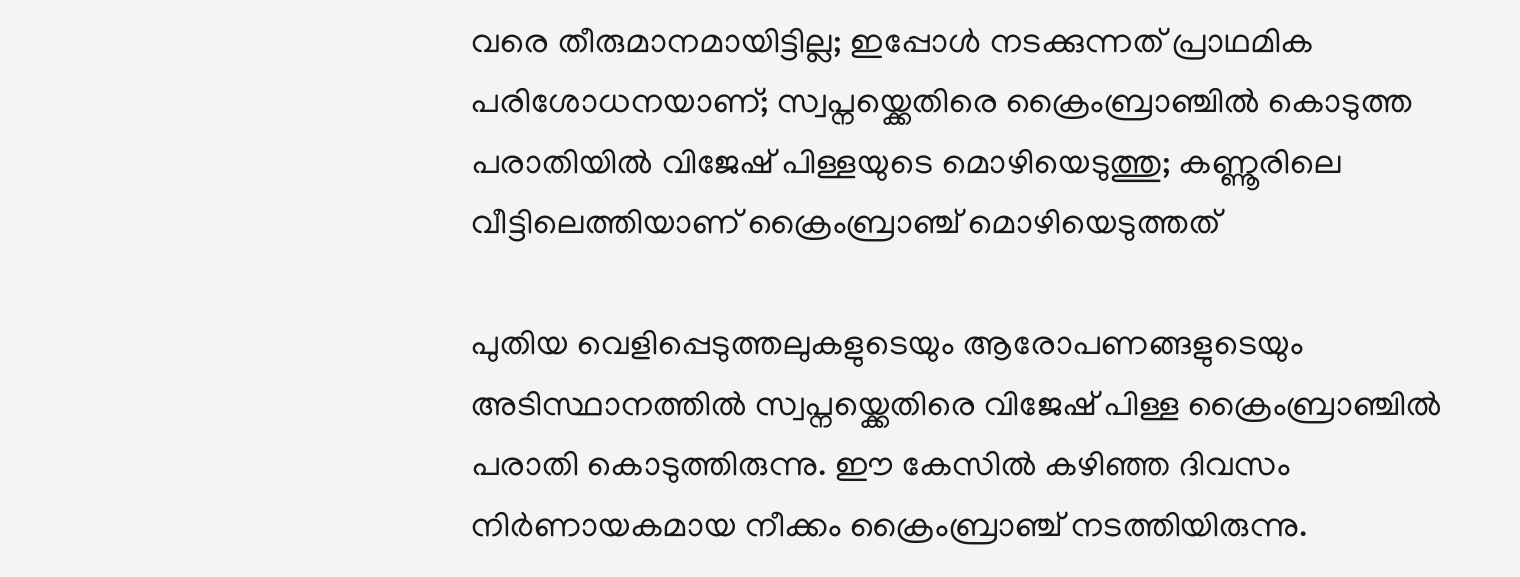വരെ തീരുമാനമായിട്ടില്ല; ഇപ്പോൾ നടക്കുന്നത് പ്രാഥമിക പരിശോധനയാണ്; സ്വപ്നയ്ക്കെതിരെ ക്രൈംബ്രാഞ്ചിൽ കൊടുത്ത പരാതിയിൽ വിജേഷ് പിള്ളയുടെ മൊഴിയെടുത്തു; കണ്ണൂരിലെ വീട്ടിലെത്തിയാണ് ക്രൈംബ്രാഞ്ച് മൊഴിയെടുത്തത്

പുതിയ വെളിപ്പെടുത്തലുകളുടെയും ആരോപണങ്ങളുടെയും അടിസ്ഥാനത്തിൽ സ്വപ്നയ്ക്കെതിരെ വിജേഷ് പിള്ള ക്രൈംബ്രാഞ്ചിൽ പരാതി കൊടുത്തിരുന്നു. ഈ കേസിൽ കഴിഞ്ഞ ദിവസം നിർണായകമായ നീക്കം ക്രൈംബ്രാഞ്ച് നടത്തിയിരുന്നു.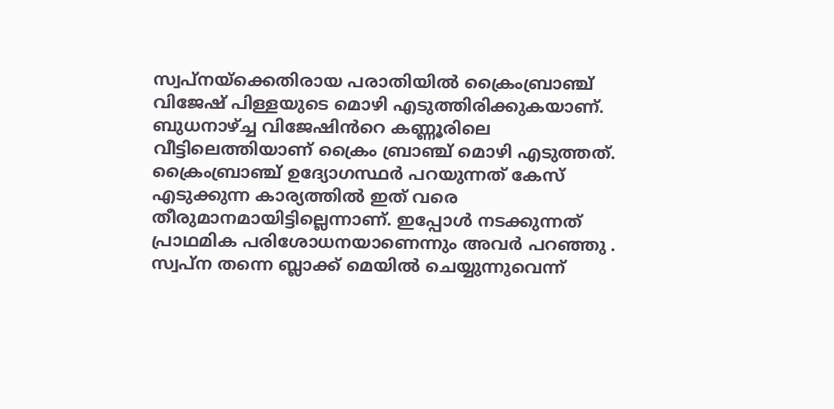സ്വപ്നയ്ക്കെതിരായ പരാതിയിൽ ക്രൈംബ്രാഞ്ച് വിജേഷ് പിള്ളയുടെ മൊഴി എടുത്തിരിക്കുകയാണ്. ബുധനാഴ്ച്ച വിജേഷിൻറെ കണ്ണൂരിലെ വീട്ടിലെത്തിയാണ് ക്രൈം ബ്രാഞ്ച് മൊഴി എടുത്തത്.
ക്രൈംബ്രാഞ്ച് ഉദ്യോഗസ്ഥർ പറയുന്നത് കേസ് എടുക്കുന്ന കാര്യത്തിൽ ഇത് വരെ തീരുമാനമായിട്ടില്ലെന്നാണ്. ഇപ്പോൾ നടക്കുന്നത് പ്രാഥമിക പരിശോധനയാണെന്നും അവർ പറഞ്ഞു . സ്വപ്ന തന്നെ ബ്ലാക്ക് മെയിൽ ചെയ്യുന്നുവെന്ന്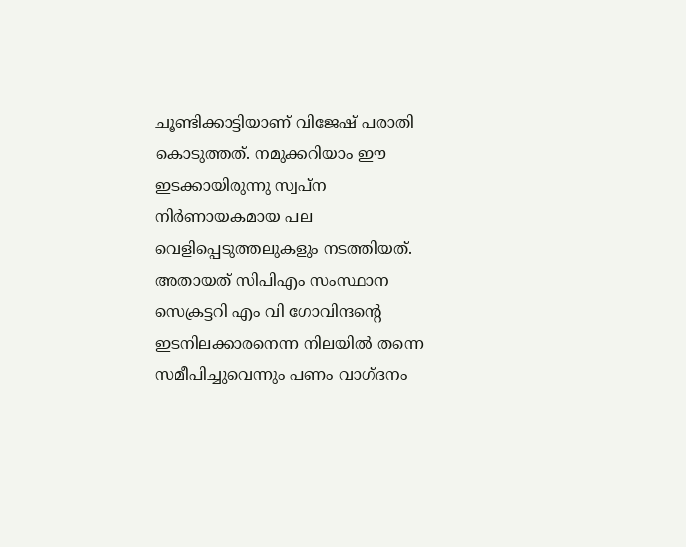ചൂണ്ടിക്കാട്ടിയാണ് വിജേഷ് പരാതി കൊടുത്തത്. നമുക്കറിയാം ഈ ഇടക്കായിരുന്നു സ്വപ്ന നിർണായകമായ പല വെളിപ്പെടുത്തലുകളും നടത്തിയത്.
അതായത് സിപിഎം സംസ്ഥാന സെക്രട്ടറി എം വി ഗോവിന്ദന്റെ ഇടനിലക്കാരനെന്ന നിലയിൽ തന്നെ സമീപിച്ചുവെന്നും പണം വാഗ്ദനം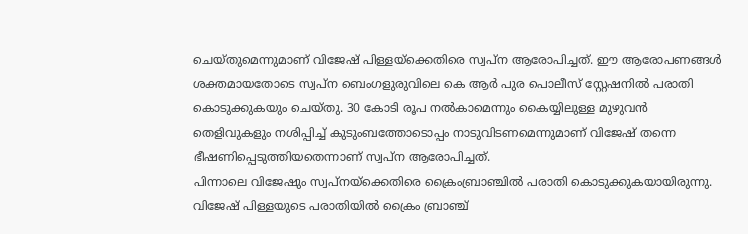ചെയ്തുമെന്നുമാണ് വിജേഷ് പിള്ളയ്ക്കെതിരെ സ്വപ്ന ആരോപിച്ചത്. ഈ ആരോപണങ്ങൾ ശക്തമായതോടെ സ്വപ്ന ബെംഗളുരുവിലെ കെ ആർ പുര പൊലീസ് സ്റ്റേഷനിൽ പരാതി കൊടുക്കുകയും ചെയ്തു. 30 കോടി രൂപ നൽകാമെന്നും കൈയ്യിലുള്ള മുഴുവൻ തെളിവുകളും നശിപ്പിച്ച് കുടുംബത്തോടൊപ്പം നാടുവിടണമെന്നുമാണ് വിജേഷ് തന്നെ ഭീഷണിപ്പെടുത്തിയതെന്നാണ് സ്വപ്ന ആരോപിച്ചത്.
പിന്നാലെ വിജേഷും സ്വപ്നയ്ക്കെതിരെ ക്രൈംബ്രാഞ്ചിൽ പരാതി കൊടുക്കുകയായിരുന്നു. വിജേഷ് പിള്ളയുടെ പരാതിയിൽ ക്രൈം ബ്രാഞ്ച്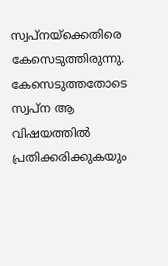സ്വപ്നയ്ക്കെതിരെ കേസെടുത്തിരുന്നു. കേസെടുത്തതോടെ സ്വപ്ന ആ വിഷയത്തിൽ പ്രതിക്കരിക്കുകയും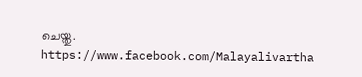ചെയ്തു.
https://www.facebook.com/Malayalivartha